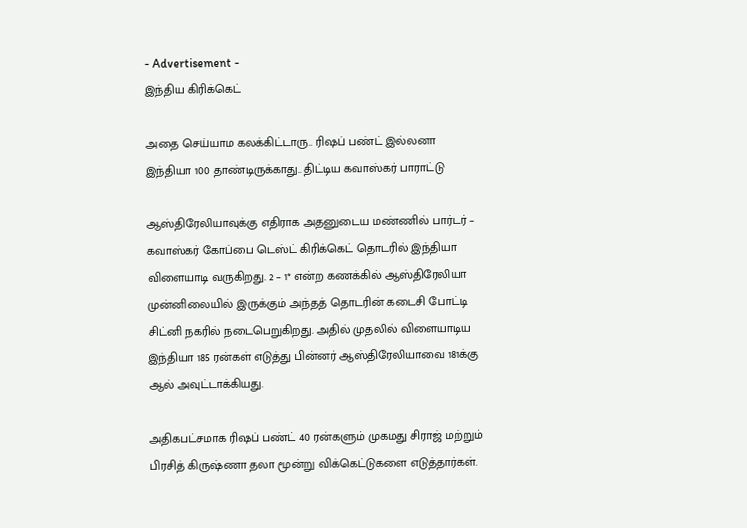- Advertisement -
இந்திய கிரிக்கெட்

அதை செய்யாம கலக்கிட்டாரு.. ரிஷப் பண்ட் இல்லனா இந்தியா 100 தாண்டிருக்காது.. திட்டிய கவாஸ்கர் பாராட்டு

ஆஸ்திரேலியாவுக்கு எதிராக அதனுடைய மண்ணில் பார்டர் – கவாஸ்கர் கோப்பை டெஸ்ட் கிரிக்கெட் தொடரில் இந்தியா விளையாடி வருகிறது. 2 – 1* என்ற கணக்கில் ஆஸ்திரேலியா முன்னிலையில் இருக்கும் அந்தத் தொடரின் கடைசி போட்டி சிட்னி நகரில் நடைபெறுகிறது. அதில் முதலில் விளையாடிய இந்தியா 185 ரன்கள் எடுத்து பின்னர் ஆஸ்திரேலியாவை 181க்கு ஆல் அவுட்டாக்கியது.

அதிகபட்சமாக ரிஷப் பண்ட் 40 ரன்களும் முகமது சிராஜ் மற்றும் பிரசித் கிருஷ்ணா தலா மூன்று விக்கெட்டுகளை எடுத்தார்கள்.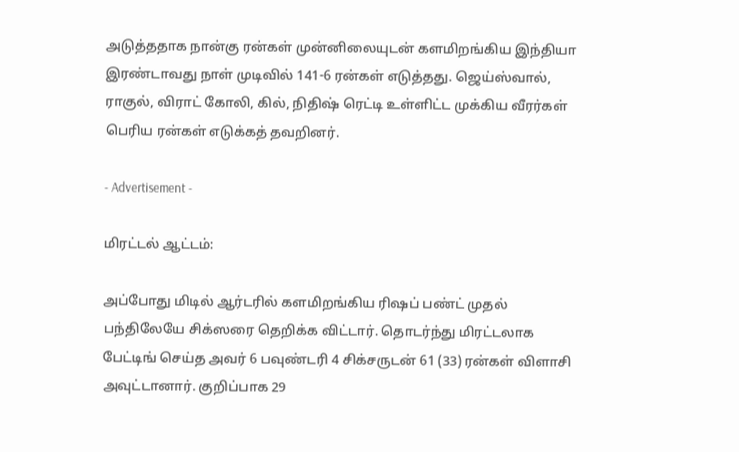அடுத்ததாக நான்கு ரன்கள் முன்னிலையுடன் களமிறங்கிய இந்தியா இரண்டாவது நாள் முடிவில் 141-6 ரன்கள் எடுத்தது. ஜெய்ஸ்வால், ராகுல், விராட் கோலி, கில், நிதிஷ் ரெட்டி உள்ளிட்ட முக்கிய வீரர்கள் பெரிய ரன்கள் எடுக்கத் தவறினர்.

- Advertisement -

மிரட்டல் ஆட்டம்:

அப்போது மிடில் ஆர்டரில் களமிறங்கிய ரிஷப் பண்ட் முதல் பந்திலேயே சிக்ஸரை தெறிக்க விட்டார். தொடர்ந்து மிரட்டலாக பேட்டிங் செய்த அவர் 6 பவுண்டரி 4 சிக்சருடன் 61 (33) ரன்கள் விளாசி அவுட்டானார். குறிப்பாக 29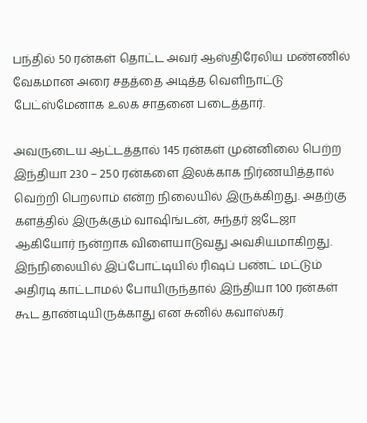பந்தில் 50 ரன்கள் தொட்ட அவர் ஆஸ்திரேலிய மண்ணில் வேகமான அரை சதத்தை அடித்த வெளிநாட்டு பேட்ஸ்மேனாக உலக சாதனை படைத்தார்.

அவருடைய ஆட்டத்தால் 145 ரன்கள் முன்னிலை பெற்ற இந்தியா 230 – 250 ரன்களை இலக்காக நிர்ணயித்தால் வெற்றி பெறலாம் என்ற நிலையில் இருக்கிறது. அதற்கு களத்தில் இருக்கும் வாஷிங்டன், சுந்தர் ஜடேஜா ஆகியோர் நன்றாக விளையாடுவது அவசியமாகிறது. இந்நிலையில் இப்போட்டியில் ரிஷப் பண்ட் மட்டும் அதிரடி காட்டாமல் போயிருந்தால் இந்தியா 100 ரன்கள் கூட தாண்டியிருக்காது என சுனில் கவாஸ்கர்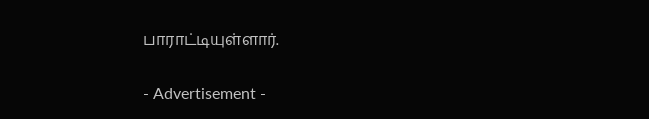பாராட்டியுள்ளார்.

- Advertisement -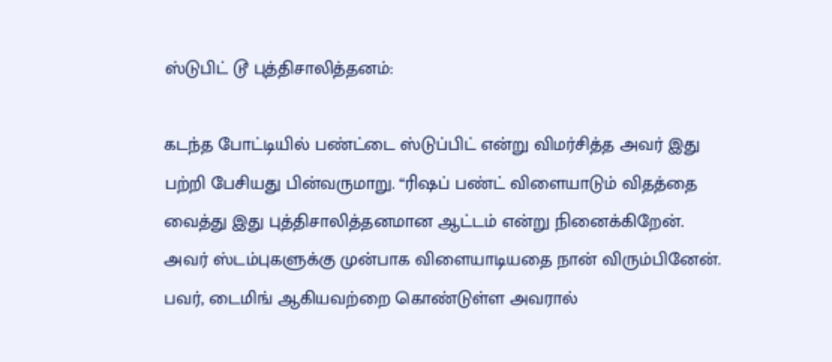ஸ்டுபிட் டூ புத்திசாலித்தனம்:

கடந்த போட்டியில் பண்ட்டை ஸ்டுப்பிட் என்று விமர்சித்த அவர் இது பற்றி பேசியது பின்வருமாறு. “ரிஷப் பண்ட் விளையாடும் விதத்தை வைத்து இது புத்திசாலித்தனமான ஆட்டம் என்று நினைக்கிறேன். அவர் ஸ்டம்புகளுக்கு முன்பாக விளையாடியதை நான் விரும்பினேன். பவர், டைமிங் ஆகியவற்றை கொண்டுள்ள அவரால்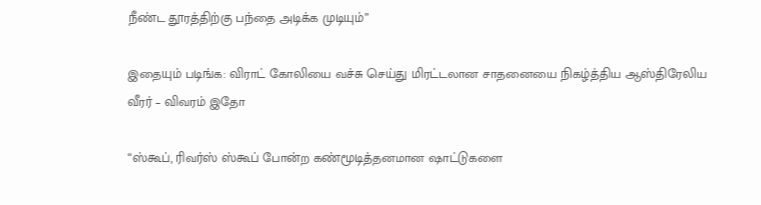நீண்ட தூரத்திற்கு பந்தை அடிக்க முடியும்”

இதையும் படிங்க: விராட் கோலியை வச்சு செய்து மிரட்டலான சாதனையை நிகழ்த்திய ஆஸ்திரேலிய வீரர் – விவரம் இதோ

“ஸ்கூப், ரிவர்ஸ் ஸ்கூப் போன்ற கண்மூடித்தனமான ஷாட்டுகளை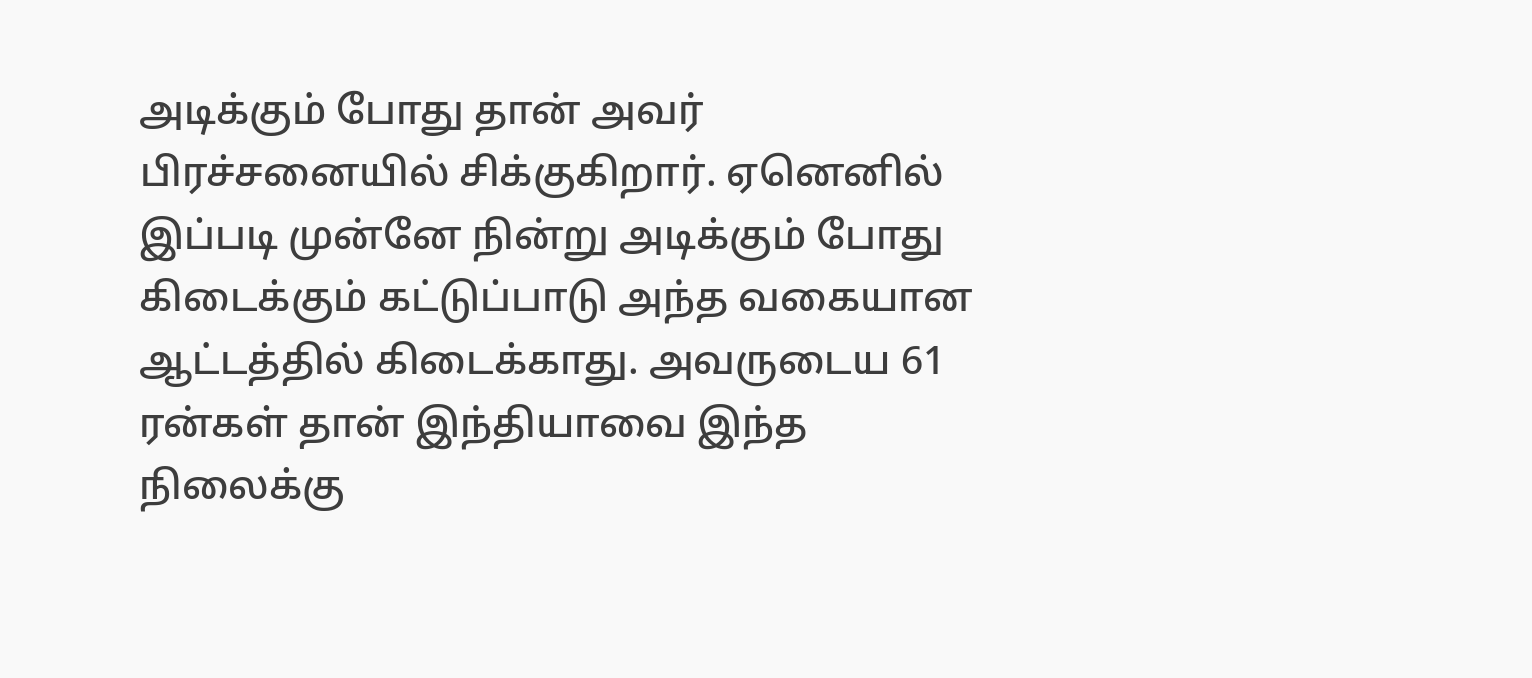அடிக்கும் போது தான் அவர் பிரச்சனையில் சிக்குகிறார். ஏனெனில் இப்படி முன்னே நின்று அடிக்கும் போது கிடைக்கும் கட்டுப்பாடு அந்த வகையான ஆட்டத்தில் கிடைக்காது. அவருடைய 61 ரன்கள் தான் இந்தியாவை இந்த நிலைக்கு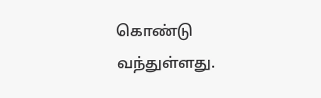கொண்டு வந்துள்ளது.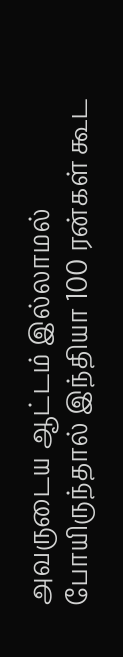அவருடைய ஆட்டம் இல்லாமல் போயிருந்தால் இந்தியா 100 ரன்கள் கூட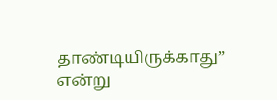தாண்டியிருக்காது” என்று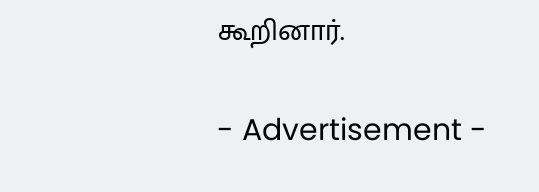கூறினார்.

- Advertisement -